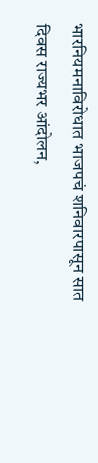भारनियमनाविरोधात भाजपचं शनिवारपासून सात दिवस राज्यभर आंदोलन,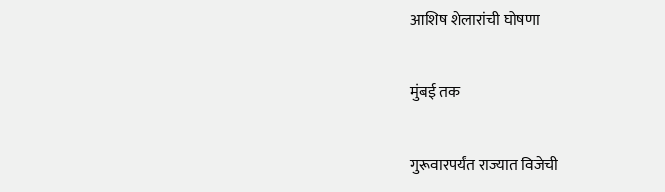आशिष शेलारांची घोषणा

मुंबई तक

गुरूवारपर्यंत राज्यात विजेची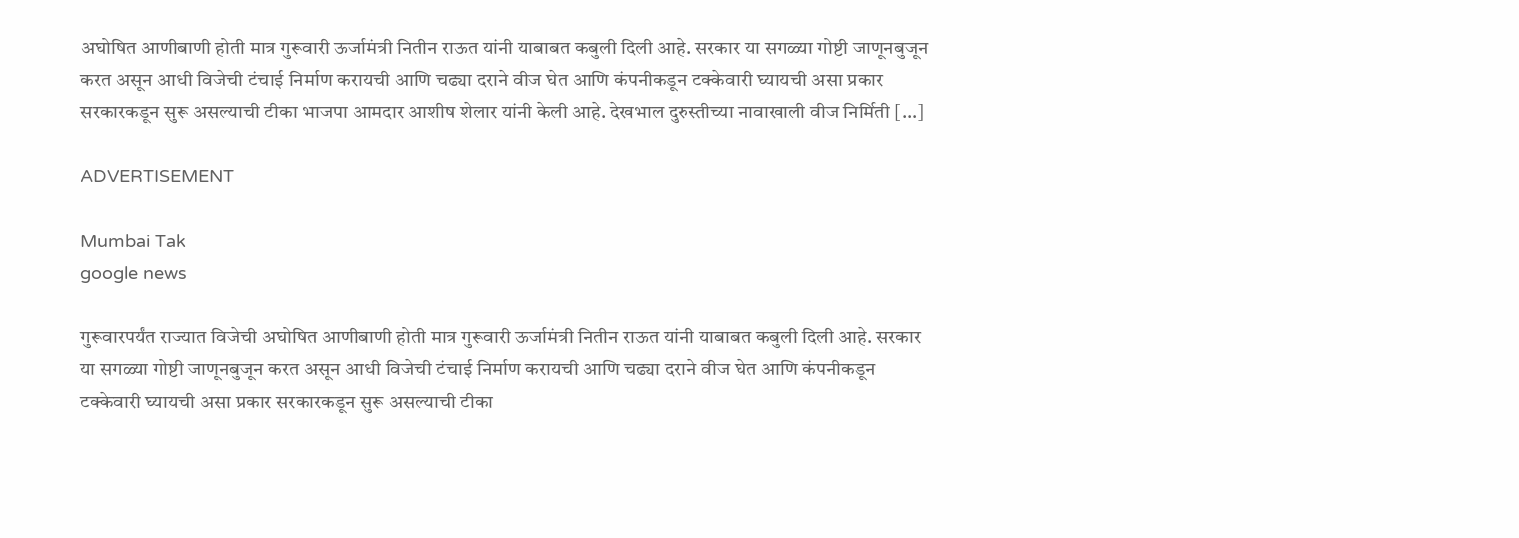अघोषित आणीबाणी होती मात्र गुरूवारी ऊर्जामंत्री नितीन राऊत यांनी याबाबत कबुली दिली आहे. सरकार या सगळ्या गोष्टी जाणूनबुजून करत असून आधी विजेची टंचाई निर्माण करायची आणि चढ्या दराने वीज घेत आणि कंपनीकडून टक्केवारी घ्यायची असा प्रकार सरकारकडून सुरू असल्याची टीका भाजपा आमदार आशीष शेलार यांनी केली आहे. देखभाल दुरुस्तीच्या नावाखाली वीज निर्मिती […]

ADVERTISEMENT

Mumbai Tak
google news

गुरूवारपर्यंत राज्यात विजेची अघोषित आणीबाणी होती मात्र गुरूवारी ऊर्जामंत्री नितीन राऊत यांनी याबाबत कबुली दिली आहे. सरकार या सगळ्या गोष्टी जाणूनबुजून करत असून आधी विजेची टंचाई निर्माण करायची आणि चढ्या दराने वीज घेत आणि कंपनीकडून टक्केवारी घ्यायची असा प्रकार सरकारकडून सुरू असल्याची टीका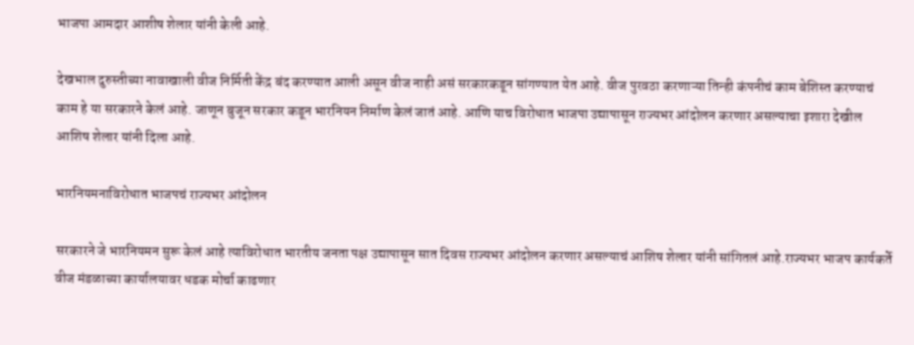भाजपा आमदार आशीष शेलार यांनी केली आहे.

देखभाल दुरुस्तीच्या नावाखाली वीज निर्मिती केंद्र बंद करण्यात आली असून वीज नाही असं सरकारकडून सांगण्यात येत आहे. वीज पुरवठा करणाऱ्या तिन्ही कंपनीचं काम बेशिस्त करण्याचं काम हे या सरकारने केलं आहे. जाणून बुजून सरकार कडून भारनियन निर्माण केलं जातं आहे. आणि याच विरोधात भाजपा उद्यापासून राज्यभर आंदोलन करणार असल्याचा इशारा देखील आशिष शेलार यांनी दिला आहे.

भारनियमनाविरोधात भाजपचं राज्यभर आंदोलन

सरकारने जे भारनियमन सुरू केलं आहे त्याविरोधात भारतीय जनता पक्ष उद्यापासून सात दिवस राज्यभर आंदोलन करणार असल्याचं आशिष शेलार यांनी सांगितलं आहे.राज्यभर भाजप कार्यकर्ते वीज मंडळाच्या कार्यालयावर धडक मोर्चा काढणार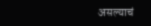असल्याचं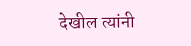देखील त्यांनी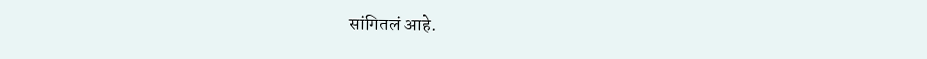सांगितलं आहे.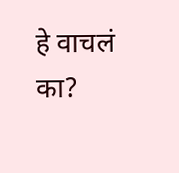हे वाचलं का?